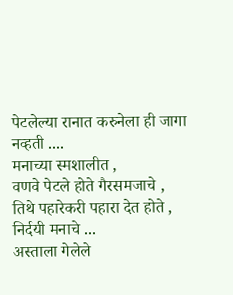पेटलेल्या रानात करुनेला ही जागा नव्हती ....
मनाच्या स्मशालीत ,
वणवे पेटले होते गैरसमजाचे ,
तिथे पहारेकरी पहारा देत होते ,
निर्दयी मनाचे ...
अस्ताला गेलेले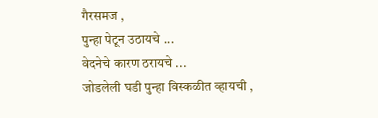गैरसमज ,
पुन्हा पेटून उठायचे ...
वेदनेचे कारण ठरायचे ...
जोडलेली घडी पुन्हा विस्कळीत व्हायची ,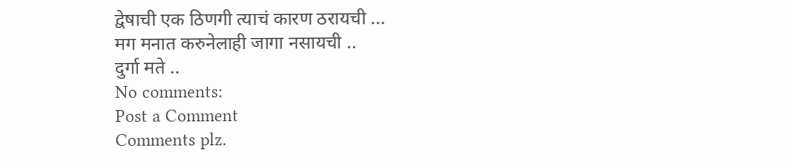द्वेषाची एक ठिणगी त्याचं कारण ठरायची ...
मग मनात करुनेलाही जागा नसायची ..
दुर्गा मते ..
No comments:
Post a Comment
Comments plz.